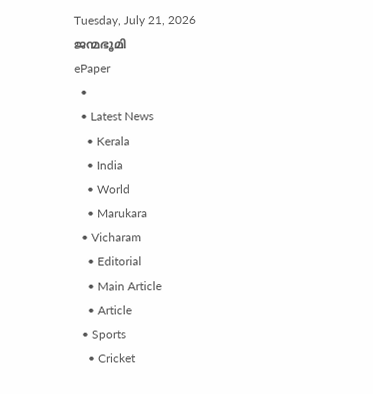Tuesday, July 21, 2026
ജന്മഭൂമി
ePaper
  •
  • Latest News
    • Kerala
    • India
    • World
    • Marukara
  • Vicharam
    • Editorial
    • Main Article
    • Article
  • Sports
    • Cricket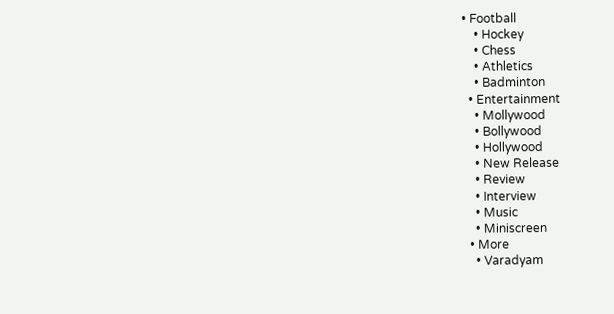• Football
    • Hockey
    • Chess
    • Athletics
    • Badminton
  • Entertainment
    • Mollywood
    • Bollywood
    • Hollywood
    • New Release
    • Review
    • Interview
    • Music
    • Miniscreen
  • More
    • Varadyam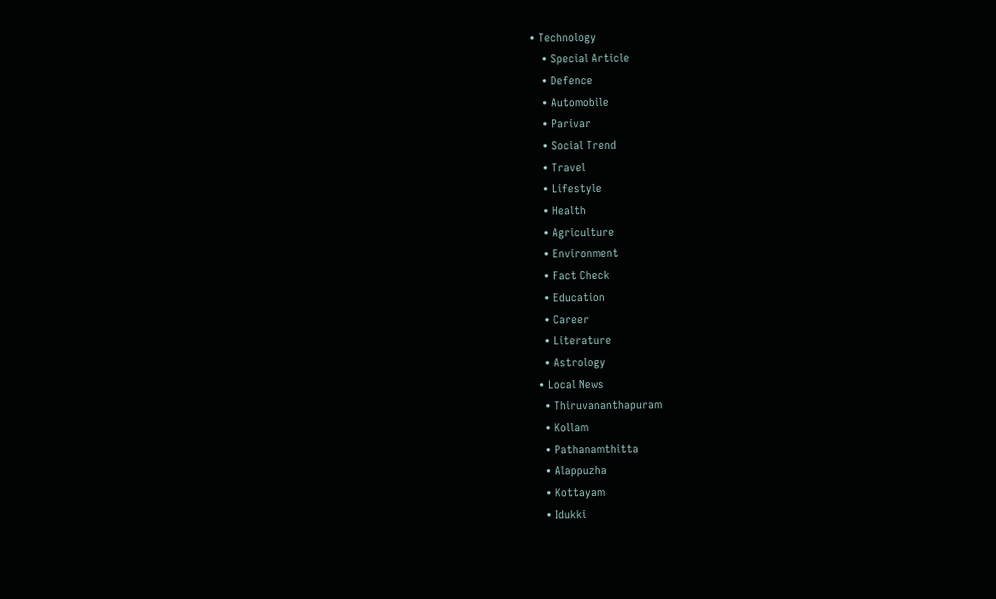• Technology
    • Special Article
    • Defence
    • Automobile
    • Parivar
    • Social Trend
    • Travel
    • Lifestyle
    • Health
    • Agriculture
    • Environment
    • Fact Check
    • Education
    • Career
    • Literature
    • Astrology
  • Local News
    • Thiruvananthapuram
    • Kollam
    • Pathanamthitta
    • Alappuzha
    • Kottayam
    • Idukki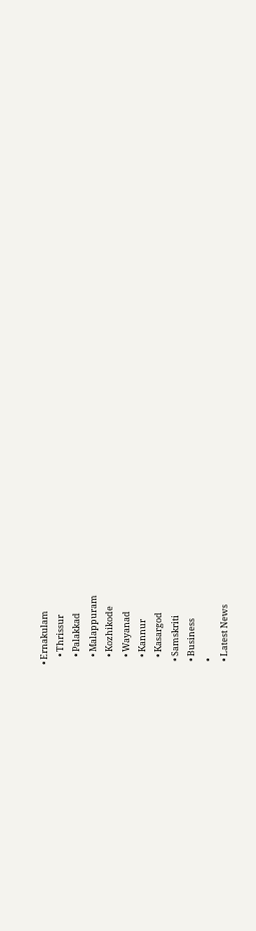• Ernakulam
    • Thrissur
    • Palakkad
    • Malappuram
    • Kozhikode
    • Wayanad
    • Kannur
    • Kasargod
  • Samskriti
  • Business
  •
  • Latest News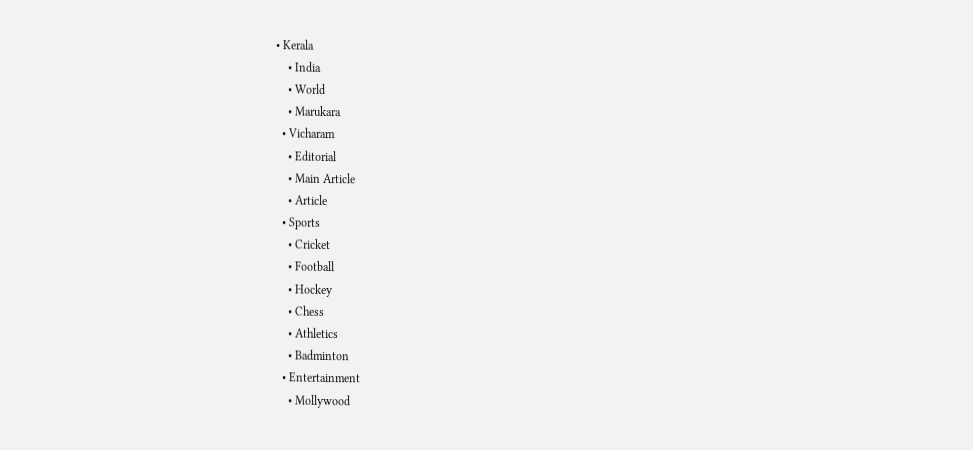• Kerala
    • India
    • World
    • Marukara
  • Vicharam
    • Editorial
    • Main Article
    • Article
  • Sports
    • Cricket
    • Football
    • Hockey
    • Chess
    • Athletics
    • Badminton
  • Entertainment
    • Mollywood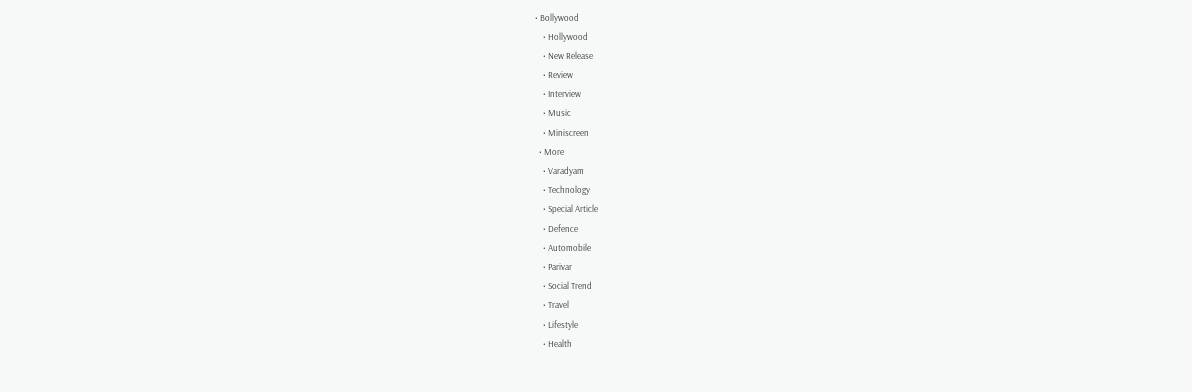• Bollywood
    • Hollywood
    • New Release
    • Review
    • Interview
    • Music
    • Miniscreen
  • More
    • Varadyam
    • Technology
    • Special Article
    • Defence
    • Automobile
    • Parivar
    • Social Trend
    • Travel
    • Lifestyle
    • Health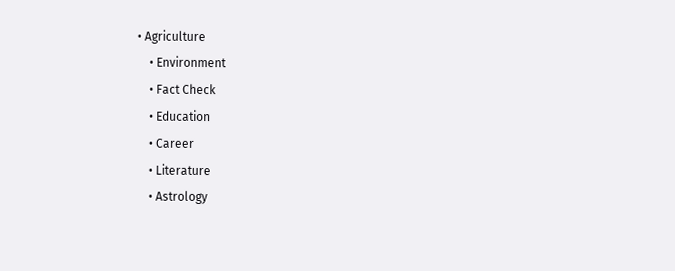• Agriculture
    • Environment
    • Fact Check
    • Education
    • Career
    • Literature
    • Astrology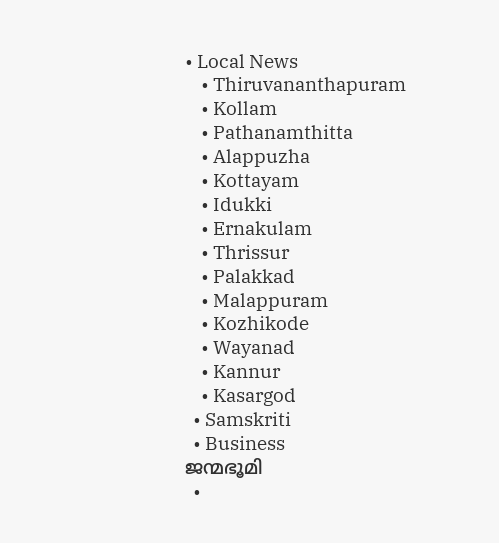• Local News
    • Thiruvananthapuram
    • Kollam
    • Pathanamthitta
    • Alappuzha
    • Kottayam
    • Idukki
    • Ernakulam
    • Thrissur
    • Palakkad
    • Malappuram
    • Kozhikode
    • Wayanad
    • Kannur
    • Kasargod
  • Samskriti
  • Business
ജന്മഭൂമി
  •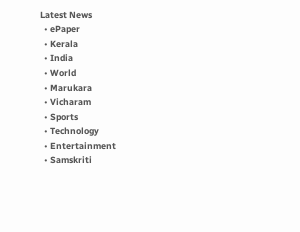Latest News
  • ePaper
  • Kerala
  • India
  • World
  • Marukara
  • Vicharam
  • Sports
  • Technology
  • Entertainment
  • Samskriti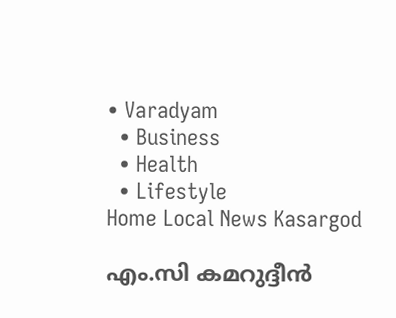• Varadyam
  • Business
  • Health
  • Lifestyle
Home Local News Kasargod

എം.സി കമറുദ്ദീന്‍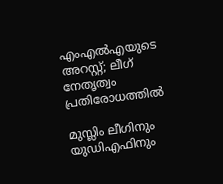എംഎല്‍എയുടെ അറസ്റ്റ്; ലീഗ് നേതൃത്വം പ്രതിരോധത്തില്‍

മുസ്ലിം ലീഗിനും യുഡിഎഫിനും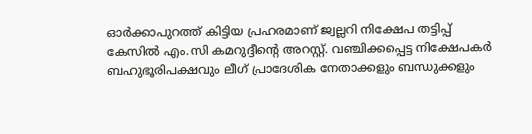ഓര്‍ക്കാപുറത്ത് കിട്ടിയ പ്രഹരമാണ് ജ്വല്ലറി നിക്ഷേപ തട്ടിപ്പ് കേസില്‍ എം.സി കമറുദ്ദീന്റെ അറസ്റ്റ്. വഞ്ചിക്കപ്പെട്ട നിക്ഷേപകര്‍ ബഹുഭൂരിപക്ഷവും ലീഗ് പ്രാദേശിക നേതാക്കളും ബന്ധുക്കളും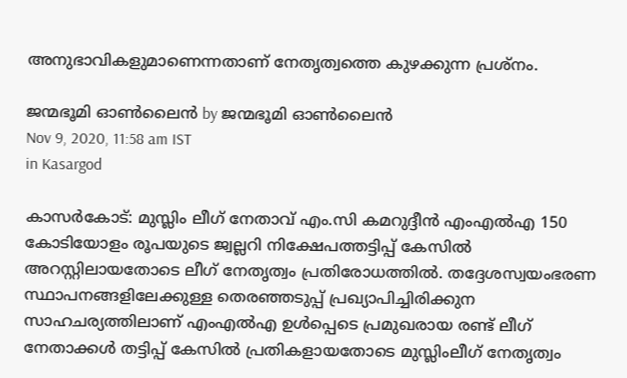അനുഭാവികളുമാണെന്നതാണ് നേതൃത്വത്തെ കുഴക്കുന്ന പ്രശ്‌നം.

ജന്മഭൂമി ഓണ്‍ലൈന്‍ by ജന്മഭൂമി ഓണ്‍ലൈന്‍
Nov 9, 2020, 11:58 am IST
in Kasargod

കാസര്‍കോട്: മുസ്ലിം ലീഗ് നേതാവ് എം.സി കമറുദ്ദീന്‍ എംഎല്‍എ 150 കോടിയോളം രൂപയുടെ ജ്വല്ലറി നിക്ഷേപത്തട്ടിപ്പ് കേസില്‍ അറസ്റ്റിലായതോടെ ലീഗ് നേതൃത്വം പ്രതിരോധത്തില്‍. തദ്ദേശസ്വയംഭരണ സ്ഥാപനങ്ങളിലേക്കുള്ള തെരഞ്ഞടുപ്പ് പ്രഖ്യാപിച്ചിരിക്കുന സാഹചര്യത്തിലാണ് എംഎല്‍എ ഉള്‍പ്പെടെ പ്രമുഖരായ രണ്ട് ലീഗ് നേതാക്കള്‍ തട്ടിപ്പ് കേസില്‍ പ്രതികളായതോടെ മുസ്ലിംലീഗ് നേതൃത്വം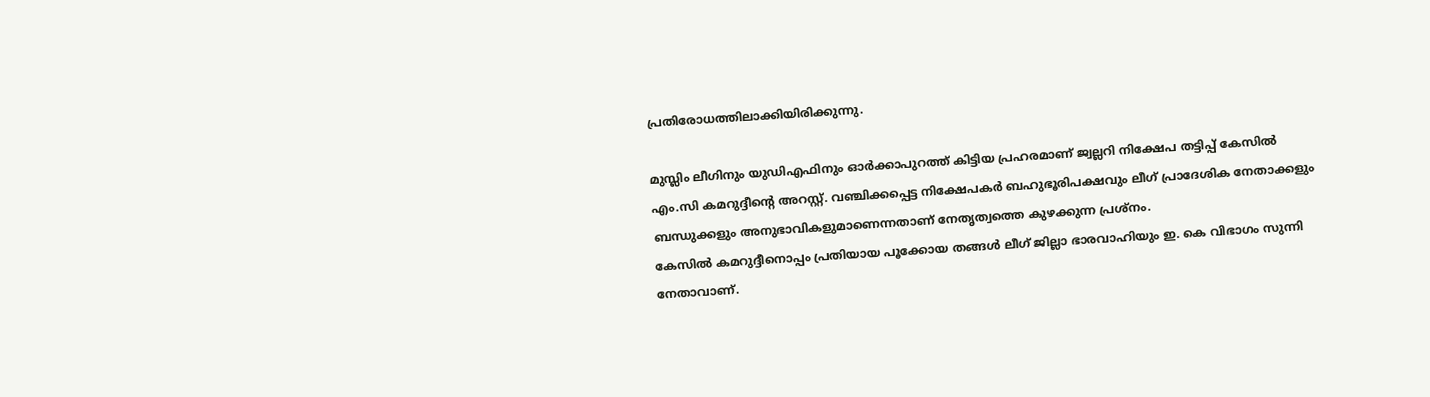പ്രതിരോധത്തിലാക്കിയിരിക്കുന്നു.

മുസ്ലിം ലീഗിനും യുഡിഎഫിനും ഓര്‍ക്കാപുറത്ത് കിട്ടിയ പ്രഹരമാണ് ജ്വല്ലറി നിക്ഷേപ തട്ടിപ്പ് കേസില്‍ എം.സി കമറുദ്ദീന്റെ അറസ്റ്റ്. വഞ്ചിക്കപ്പെട്ട നിക്ഷേപകര്‍ ബഹുഭൂരിപക്ഷവും ലീഗ് പ്രാദേശിക നേതാക്കളും ബന്ധുക്കളും അനുഭാവികളുമാണെന്നതാണ് നേതൃത്വത്തെ കുഴക്കുന്ന പ്രശ്‌നം.
കേസില്‍ കമറുദ്ദീനൊപ്പം പ്രതിയായ പൂക്കോയ തങ്ങള്‍ ലീഗ് ജില്ലാ ഭാരവാഹിയും ഇ. കെ വിഭാഗം സുന്നി നേതാവാണ്.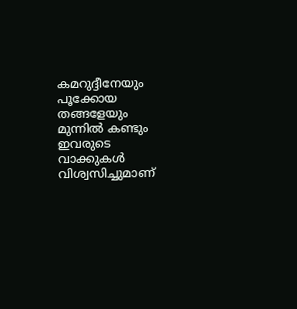കമറുദ്ദീനേയും പൂക്കോയ തങ്ങളേയും മുന്നില്‍ കണ്ടും ഇവരുടെ വാക്കുകള്‍ വിശ്വസിച്ചുമാണ്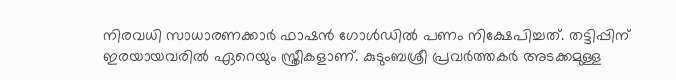നിരവധി സാധാരണക്കാര്‍ ഫാഷന്‍ ഗോള്‍ഡില്‍ പണം നിക്ഷേപിച്ചത്. തട്ടിപ്പിന് ഇരയായവരില്‍ ഏറെയും സ്ത്രീകളാണ്. കുടുംബശ്രീ പ്രവര്‍ത്തകര്‍ അടക്കമുള്ള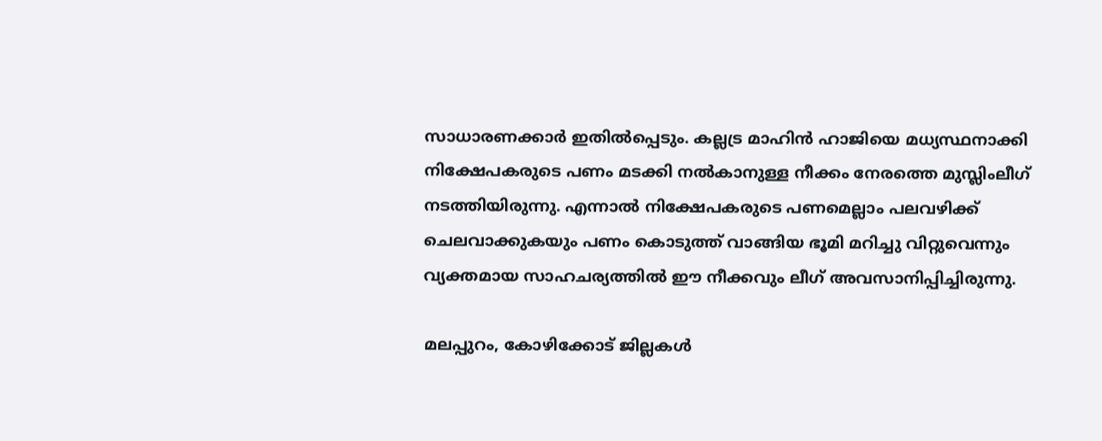സാധാരണക്കാര്‍ ഇതില്‍പ്പെടും. കല്ലട്ര മാഹിന്‍ ഹാജിയെ മധ്യസ്ഥനാക്കി നിക്ഷേപകരുടെ പണം മടക്കി നല്‍കാനുള്ള നീക്കം നേരത്തെ മുസ്ലിംലീഗ് നടത്തിയിരുന്നു. എന്നാല്‍ നിക്ഷേപകരുടെ പണമെല്ലാം പലവഴിക്ക് ചെലവാക്കുകയും പണം കൊടുത്ത് വാങ്ങിയ ഭൂമി മറിച്ചു വിറ്റുവെന്നും വ്യക്തമായ സാഹചര്യത്തില്‍ ഈ നീക്കവും ലീഗ് അവസാനിപ്പിച്ചിരുന്നു.

മലപ്പുറം, കോഴിക്കോട് ജില്ലകള്‍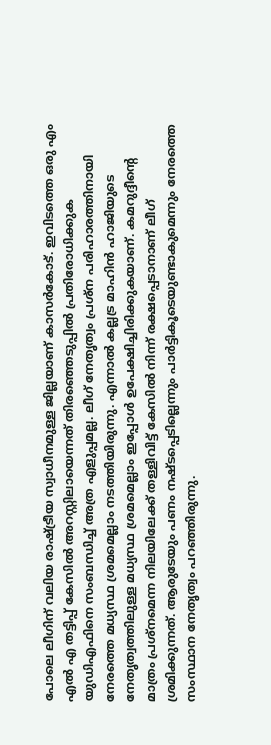പോലെ ലീഗിന് വലിയ രാഷ്‌ട്രീയ സ്വാധീനമുള്ള ജില്ലയാണ് കാസര്‍കോട്. ഇവിടത്തെ ഒരു എം എല്‍ എ തട്ടിപ്പ് കേസില്‍ അറസ്റ്റിലായെന്നത് തിരഞ്ഞെടുപ്പില്‍ പ്രതിരോധിക്കുക യുഡിഎഫിനെ സംബന്ധിച്ച് അത്ര എളുപ്പമല്ല. ലീഗ് നേതൃത്വം പ്രശ്‌ന പരിഹാരത്തിനായി നേരത്തെ മധ്യസ്ഥ ശ്രമമെല്ലാം നടത്തിയിരുന്നു. എന്നാല്‍ കല്ലട്ര മാഹിന്‍ ഹാജിയുടെ നേതൃത്വത്തിലുള്ള മധ്യസ്ഥ ശ്രമമെല്ലാം ഇപ്പോള്‍ ഉപേക്ഷിച്ചിരിക്കുകയാണ്. കമറുദ്ദീന്റെ മാത്രം പ്രശ്‌നമെന്ന നിലയിലേക്ക് തള്ളിവിട്ട് കേസില്‍ നിന്ന് രക്ഷപ്പെടാനാണ് ലീഗ് ശ്രമിക്കുന്നത്. ആരുടേയും പണം നഷ്ടപ്പെടില്ലെന്നും പാര്‍ട്ടികൂടെയുണ്ടാകുമെന്നും നേരത്തെ സംസ്ഥാന നേതൃത്വം പറഞ്ഞിരുന്നു.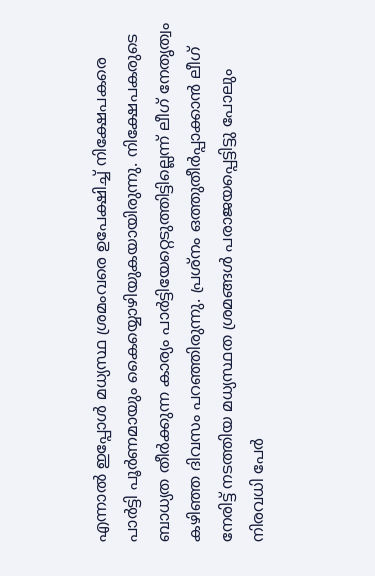എന്നാല്‍ ഇപ്പോള്‍ മധ്യസ്ഥ ശ്രമംവരെ ഉപേക്ഷിച്ച് നിക്ഷേപകരെ പാര്‍ട്ടി പൂര്‍ണമായും കൈയ്യൊഴിയുകയായിരുന്നു. നിക്ഷേപകരുടെ ബാധ്യത തീര്‍ക്കുന്ന കാര്യം പാര്‍ട്ടിയേറ്റെടുത്തിട്ടില്ലെന്ന് ലീഗ് നേതൃത്വം കഴിഞ്ഞ ദിവസം പറഞ്ഞിരുന്നു. പ്രശ്‌നം ഒത്തുതീര്‍പ്പാക്കാന്‍ ലീഗ് നേരിട്ട് നടത്തിയ മധ്യസ്ഥത ശ്രമങ്ങള്‍ പരാജയപ്പെട്ടിട്ടു പോലും നിരവധി പേര്‍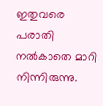ഇതുവരെ പരാതി നല്‍കാതെ മാറി നിന്നിരുന്നു.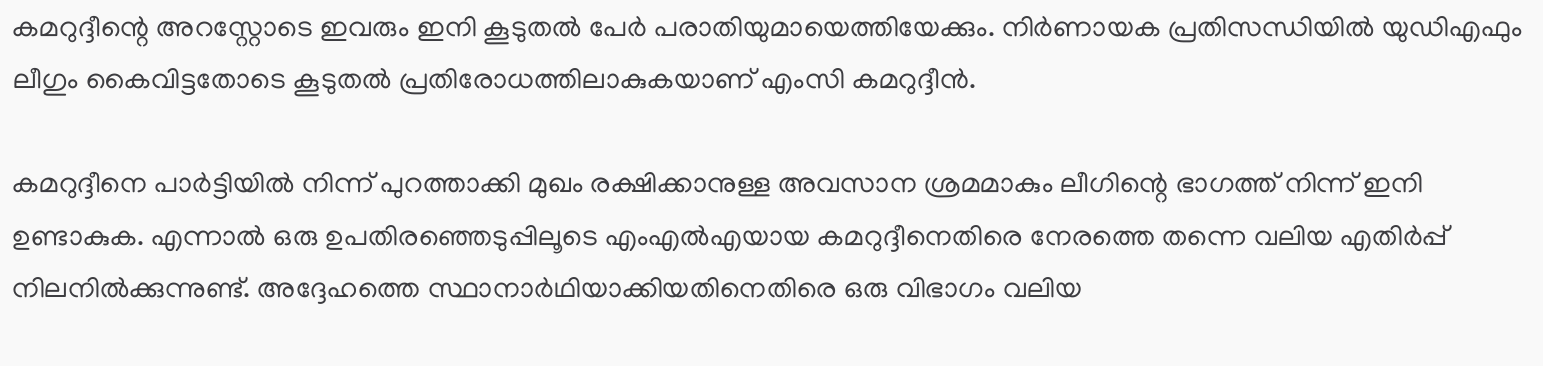കമറുദ്ദീന്റെ അറസ്റ്റോടെ ഇവരും ഇനി കൂടുതല്‍ പേര്‍ പരാതിയുമായെത്തിയേക്കും. നിര്‍ണായക പ്രതിസന്ധിയില്‍ യുഡിഎഫും ലീഗും കൈവിട്ടതോടെ കൂടുതല്‍ പ്രതിരോധത്തിലാകുകയാണ് എംസി കമറുദ്ദീന്‍.

കമറുദ്ദീനെ പാര്‍ട്ടിയില്‍ നിന്ന് പുറത്താക്കി മുഖം രക്ഷിക്കാനുള്ള അവസാന ശ്രമമാകും ലീഗിന്റെ ഭാഗത്ത് നിന്ന് ഇനി ഉണ്ടാകുക. എന്നാല്‍ ഒരു ഉപതിരഞ്ഞെടുപ്പിലൂടെ എംഎല്‍എയായ കമറുദ്ദീനെതിരെ നേരത്തെ തന്നെ വലിയ എതിര്‍പ്പ് നിലനില്‍ക്കുന്നുണ്ട്. അദ്ദേഹത്തെ സ്ഥാനാര്‍ഥിയാക്കിയതിനെതിരെ ഒരു വിഭാഗം വലിയ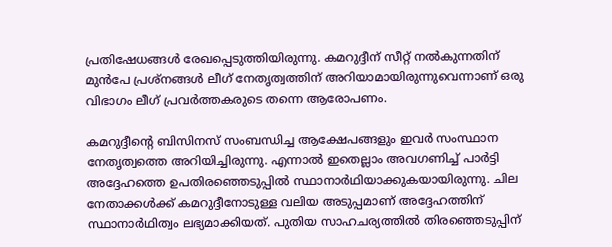പ്രതിഷേധങ്ങള്‍ രേഖപ്പെടുത്തിയിരുന്നു. കമറുദ്ദീന് സീറ്റ് നല്‍കുന്നതിന് മുന്‍പേ പ്രശ്‌നങ്ങള്‍ ലീഗ് നേതൃത്വത്തിന് അറിയാമായിരുന്നുവെന്നാണ് ഒരു വിഭാഗം ലീഗ് പ്രവര്‍ത്തകരുടെ തന്നെ ആരോപണം.

കമറുദ്ദീന്റെ ബിസിനസ് സംബന്ധിച്ച ആക്ഷേപങ്ങളും ഇവര്‍ സംസ്ഥാന നേതൃത്വത്തെ അറിയിച്ചിരുന്നു. എന്നാല്‍ ഇതെല്ലാം അവഗണിച്ച് പാര്‍ട്ടി അദ്ദേഹത്തെ ഉപതിരഞ്ഞെടുപ്പില്‍ സ്ഥാനാര്‍ഥിയാക്കുകയായിരുന്നു. ചില നേതാക്കള്‍ക്ക് കമറുദ്ദീനോടുള്ള വലിയ അടുപ്പമാണ് അദ്ദേഹത്തിന് സ്ഥാനാര്‍ഥിത്വം ലഭ്യമാക്കിയത്. പുതിയ സാഹചര്യത്തില്‍ തിരഞ്ഞെടുപ്പിന്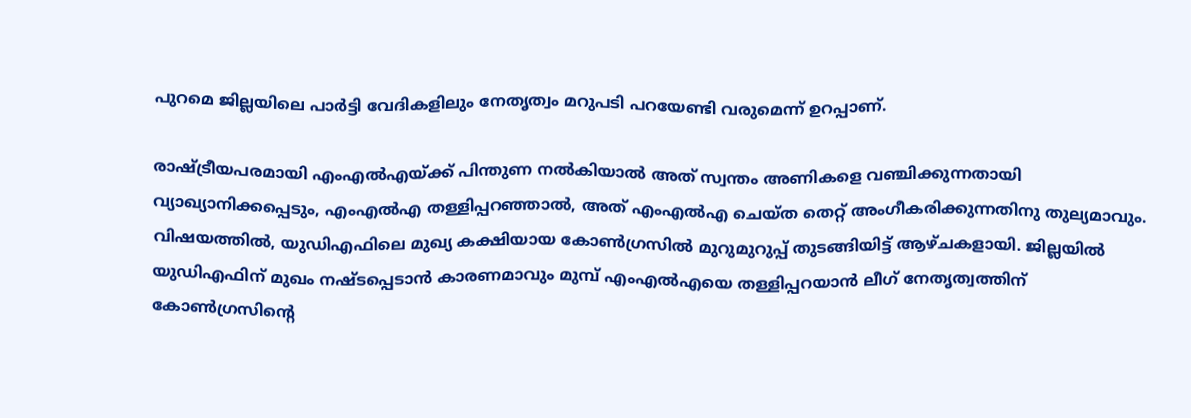പുറമെ ജില്ലയിലെ പാര്‍ട്ടി വേദികളിലും നേതൃത്വം മറുപടി പറയേണ്ടി വരുമെന്ന് ഉറപ്പാണ്.

രാഷ്‌ട്രീയപരമായി എംഎല്‍എയ്‌ക്ക് പിന്തുണ നല്‍കിയാല്‍ അത് സ്വന്തം അണികളെ വഞ്ചിക്കുന്നതായി വ്യാഖ്യാനിക്കപ്പെടും, എംഎല്‍എ തള്ളിപ്പറഞ്ഞാല്‍, അത് എംഎല്‍എ ചെയ്ത തെറ്റ് അംഗീകരിക്കുന്നതിനു തുല്യമാവും. വിഷയത്തില്‍, യുഡിഎഫിലെ മുഖ്യ കക്ഷിയായ കോണ്‍ഗ്രസില്‍ മുറുമുറുപ്പ് തുടങ്ങിയിട്ട് ആഴ്ചകളായി. ജില്ലയില്‍ യുഡിഎഫിന് മുഖം നഷ്ടപ്പെടാന്‍ കാരണമാവും മുമ്പ് എംഎല്‍എയെ തള്ളിപ്പറയാന്‍ ലീഗ് നേതൃത്വത്തിന് കോണ്‍ഗ്രസിന്റെ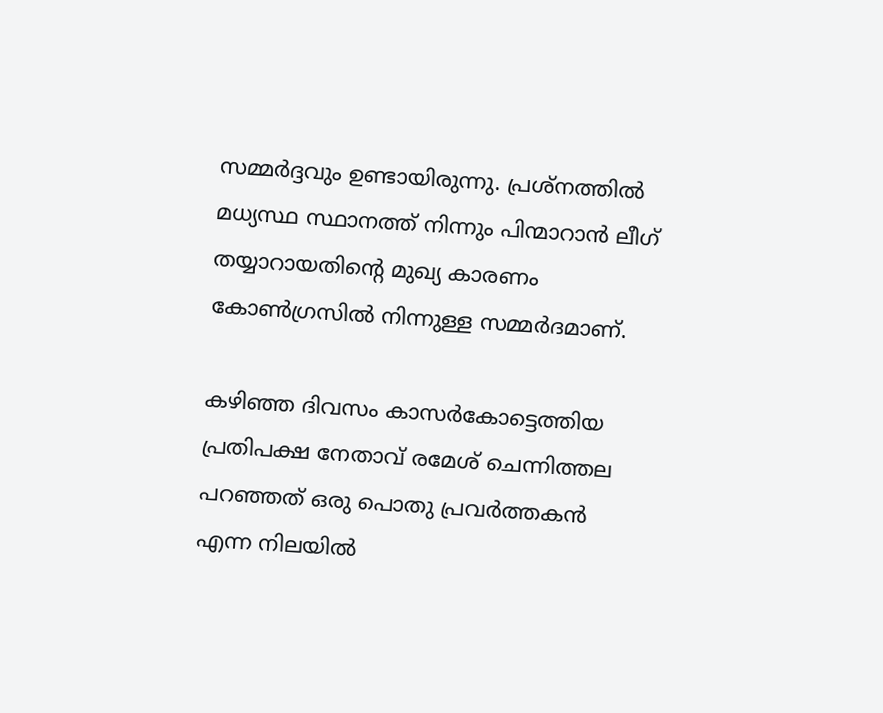സമ്മര്‍ദ്ദവും ഉണ്ടായിരുന്നു. പ്രശ്‌നത്തില്‍ മധ്യസ്ഥ സ്ഥാനത്ത് നിന്നും പിന്മാറാന്‍ ലീഗ് തയ്യാറായതിന്റെ മുഖ്യ കാരണം കോണ്‍ഗ്രസില്‍ നിന്നുള്ള സമ്മര്‍ദമാണ്.

കഴിഞ്ഞ ദിവസം കാസര്‍കോട്ടെത്തിയ പ്രതിപക്ഷ നേതാവ് രമേശ് ചെന്നിത്തല പറഞ്ഞത് ഒരു പൊതു പ്രവര്‍ത്തകന്‍ എന്ന നിലയില്‍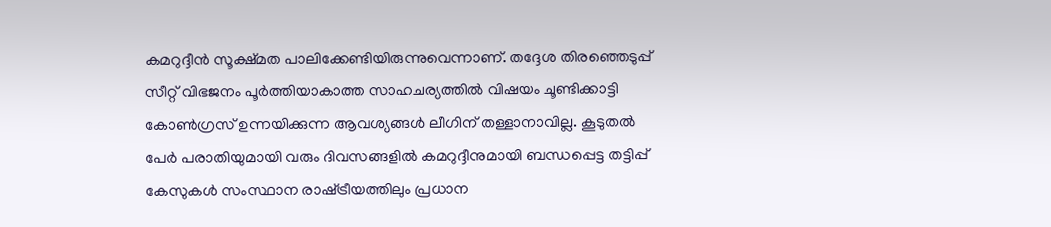കമറുദ്ദീന്‍ സൂക്ഷ്മത പാലിക്കേണ്ടിയിരുന്നുവെന്നാണ്. തദ്ദേശ തിരഞ്ഞെടുപ്പ് സീറ്റ് വിഭജനം പൂര്‍ത്തിയാകാത്ത സാഹചര്യത്തില്‍ വിഷയം ചൂണ്ടിക്കാട്ടി കോണ്‍ഗ്രസ് ഉന്നയിക്കുന്ന ആവശ്യങ്ങള്‍ ലീഗിന് തള്ളാനാവില്ല. കൂടുതല്‍ പേര്‍ പരാതിയുമായി വരും ദിവസങ്ങളില്‍ കമറുദ്ദീനുമായി ബന്ധപ്പെട്ട തട്ടിപ്പ് കേസുകള്‍ സംസ്ഥാന രാഷ്‌ട്രീയത്തിലും പ്രധാന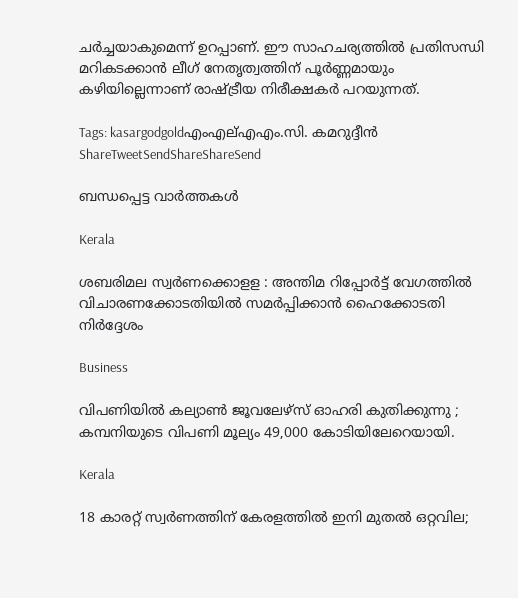ചര്‍ച്ചയാകുമെന്ന് ഉറപ്പാണ്. ഈ സാഹചര്യത്തില്‍ പ്രതിസന്ധി മറികടക്കാന്‍ ലീഗ് നേതൃത്വത്തിന് പൂര്‍ണ്ണമായും കഴിയില്ലെന്നാണ് രാഷ്‌ട്രീയ നിരീക്ഷകര്‍ പറയുന്നത്.

Tags: kasargodgoldഎംഎല്എഎം.സി. കമറുദ്ദീന്‍
ShareTweetSendShareShareSend

ബന്ധപ്പെട്ട വാര്‍ത്തകള്‍

Kerala

ശബരിമല സ്വര്‍ണക്കൊളള : അന്തിമ റിപ്പോര്‍ട്ട് വേഗത്തില്‍ വിചാരണക്കോടതിയില്‍ സമര്‍പ്പിക്കാന്‍ ഹൈക്കോടതി നിര്‍ദ്ദേശം

Business

വിപണിയില്‍ കല്യാണ്‍ ജൂവലേഴ്സ് ഓഹരി കുതിക്കുന്നു ; കമ്പനിയുടെ വിപണി മൂല്യം 49,000 കോടിയിലേറെയായി.

Kerala

18 കാരറ്റ് സ്വർണത്തിന് കേരളത്തിൽ ഇനി മുതൽ ഒറ്റവില;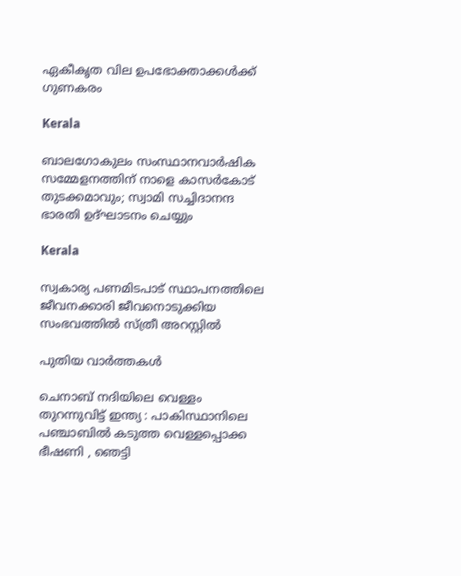ഏകീകൃത വില ഉപഭോക്താക്കൾക്ക് ഗുണകരം

Kerala

ബാലഗോകുലം സംസ്ഥാനവാര്‍ഷിക സമ്മേളനത്തിന് നാളെ കാസര്‍കോട് തുടക്കമാവും; സ്വാമി സച്ചിദാനന്ദ ഭാരതി ഉദ്ഘാടനം ചെയ്യും

Kerala

സ്വകാര്യ പണമിടപാട് സ്ഥാപനത്തിലെ ജീവനക്കാരി ജീവനൊടുക്കിയ സംഭവത്തില്‍ സ്ത്രീ അറസ്റ്റില്‍

പുതിയ വാര്‍ത്തകള്‍

ചെനാബ് നദിയിലെ വെള്ളം തുറന്നുവിട്ട് ഇന്ത്യ : പാകിസ്ഥാനിലെ പഞ്ചാബിൽ കടുത്ത വെള്ളപ്പൊക്ക ഭീഷണി , ഞെട്ടി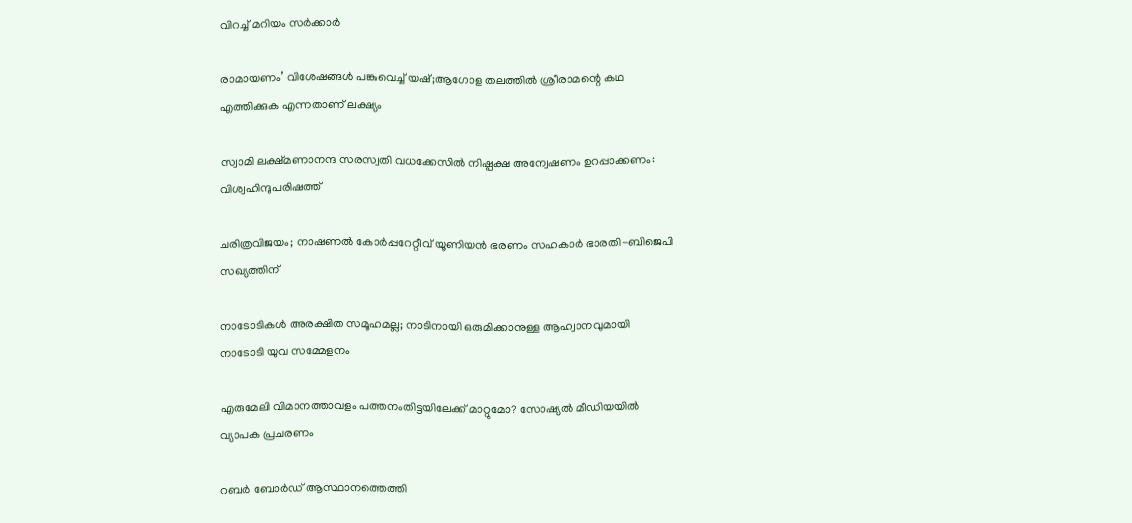വിറച്ച് മറിയം സർക്കാർ

രാമായണം’ വിശേഷങ്ങൾ പങ്കുവെച്ച് യഷ്;ആഗോള തലത്തിൽ ശ്രീരാമന്റെ കഥ എത്തിക്കുക എന്നതാണ് ലക്ഷ്യം

സ്വാമി ലക്ഷ്മണാനന്ദ സരസ്വതി വധക്കേസില്‍ നിഷ്പക്ഷ അന്വേഷണം ഉറപ്പാക്കണം: വിശ്വഹിന്ദുപരിഷത്ത്

ചരിത്രവിജയം; നാഷണല്‍ കോര്‍പ്പറേറ്റീവ് യൂണിയന്‍ ഭരണം സഹകാര്‍ ഭാരതി-ബിജെപി സഖ്യത്തിന്

നാടോടികൾ അരക്ഷിത സമൂഹമല്ല; നാടിനായി ഒരുമിക്കാനുള്ള ആഹ്വാനവുമായി നാടോടി യുവ സമ്മേളനം

എരുമേലി വിമാനത്താവളം പത്തനംതിട്ടയിലേക്ക് മാറ്റുമോ? സോഷ്യല്‍ മീഡിയയില്‍ വ്യാപക പ്രചരണം

റബര്‍ ബോര്‍ഡ് ആസ്ഥാനത്തെത്തി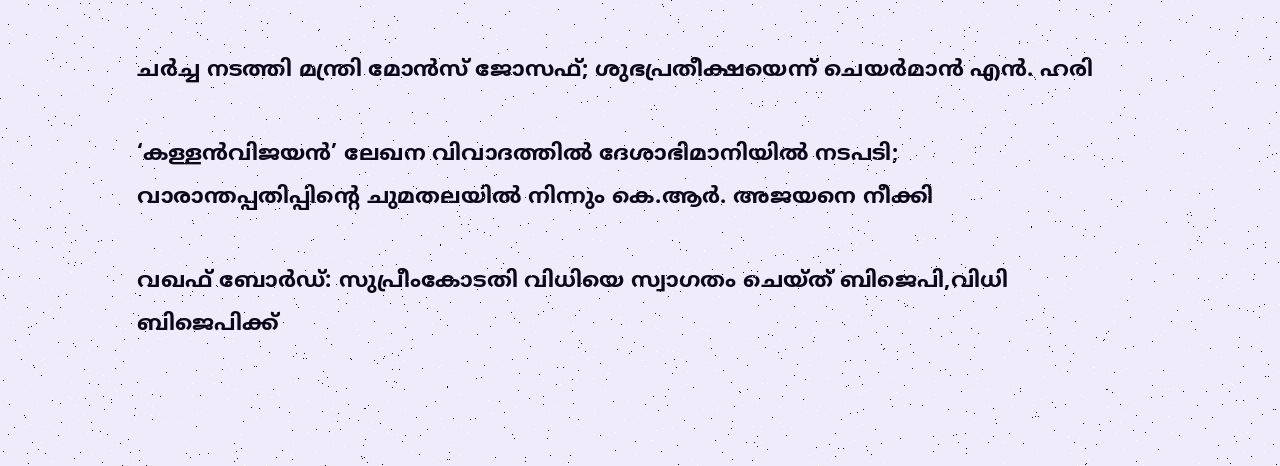ചര്‍ച്ച നടത്തി മന്ത്രി മോന്‍സ് ജോസഫ്; ശുഭപ്രതീക്ഷയെന്ന് ചെയര്‍മാന്‍ എന്‍. ഹരി

‘കള്ളൻവിജയൻ’ ലേഖന വിവാദത്തിൽ ദേശാഭിമാനിയിൽ നടപടി; വാരാന്തപ്പതിപ്പിന്റെ ചുമതലയിൽ നിന്നും കെ.ആർ. അജയനെ നീക്കി

വഖഫ് ബോർഡ്: സുപ്രീംകോടതി വിധിയെ സ്വാഗതം ചെയ്ത് ബിജെപി,വിധി ബിജെപിക്ക്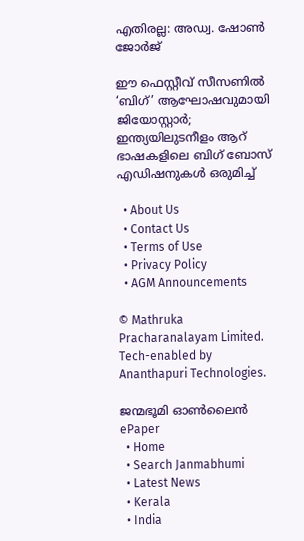എതിരല്ല: അഡ്വ. ഷോൺ ജോർജ്

ഈ ഫെസ്റ്റീവ് സീസണിൽ ‘ബിഗ്’ ആഘോഷവുമായി ജിയോസ്റ്റാർ; ഇന്ത്യയിലുടനീളം ആറ് ഭാഷകളിലെ ബിഗ് ബോസ് എഡിഷനുകൾ ഒരുമിച്ച്

  • About Us
  • Contact Us
  • Terms of Use
  • Privacy Policy
  • AGM Announcements

© Mathruka Pracharanalayam Limited.
Tech-enabled by Ananthapuri Technologies.

ജന്മഭൂമി ഓണ്‍ലൈന്‍
ePaper
  • Home
  • Search Janmabhumi
  • Latest News
  • Kerala
  • India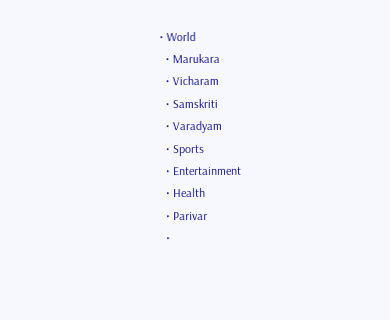• World
  • Marukara
  • Vicharam
  • Samskriti
  • Varadyam
  • Sports
  • Entertainment
  • Health
  • Parivar
  •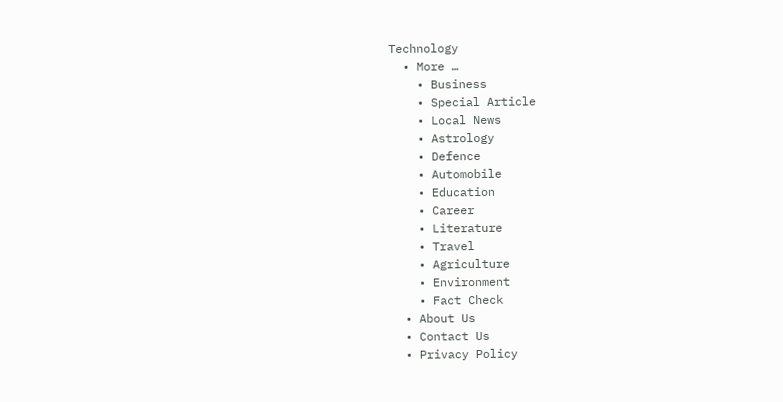Technology
  • More …
    • Business
    • Special Article
    • Local News
    • Astrology
    • Defence
    • Automobile
    • Education
    • Career
    • Literature
    • Travel
    • Agriculture
    • Environment
    • Fact Check
  • About Us
  • Contact Us
  • Privacy Policy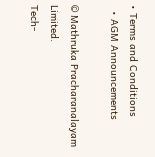• Terms and Conditions
  • AGM Announcements

© Mathruka Pracharanalayam Limited.
Tech-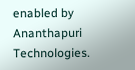enabled by Ananthapuri Technologies.